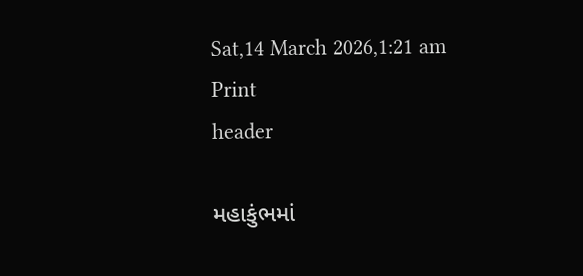Sat,14 March 2026,1:21 am
Print
header

મહાકુંભમાં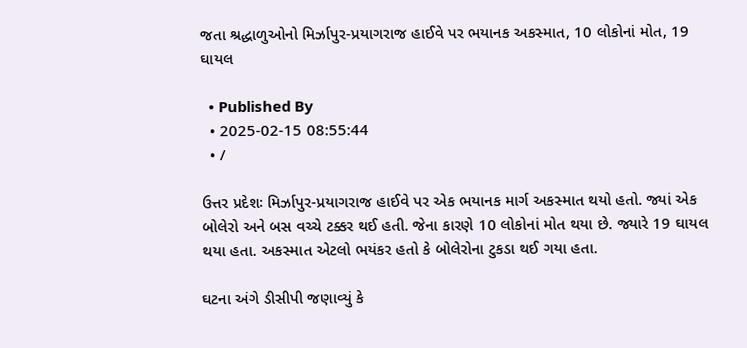જતા શ્રદ્ધાળુઓનો મિર્ઝાપુર-પ્રયાગરાજ હાઈવે પર ભયાનક અકસ્માત, 10 લોકોનાં મોત, 19 ઘાયલ

  • Published By
  • 2025-02-15 08:55:44
  • /

ઉત્તર પ્રદેશઃ મિર્ઝાપુર-પ્રયાગરાજ હાઈવે પર એક ભયાનક માર્ગ અકસ્માત થયો હતો. જ્યાં એક બોલેરો અને બસ વચ્ચે ટક્કર થઈ હતી. જેના કારણે 10 લોકોનાં મોત થયા છે. જ્યારે 19 ઘાયલ થયા હતા. અકસ્માત એટલો ભયંકર હતો કે બોલેરોના ટુકડા થઈ ગયા હતા.

ઘટના અંગે ડીસીપી જણાવ્યું કે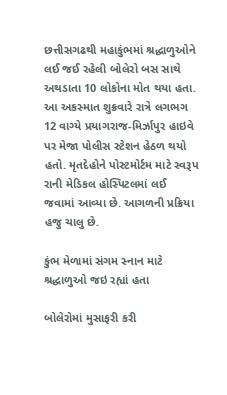છત્તીસગઢથી મહાકુંભમાં શ્રદ્ધાળુઓને લઈ જઈ રહેલી બોલેરો બસ સાથે અથડાતા 10 લોકોના મોત થયા હતા. આ અકસ્માત શુક્રવારે રાત્રે લગભગ 12 વાગ્યે પ્રયાગરાજ-મિર્ઝાપુર હાઇવે પર મેજા પોલીસ સ્ટેશન હેઠળ થયો હતો. મૃતદેહોને પોસ્ટમોર્ટમ માટે સ્વરૂપ રાની મેડિકલ હોસ્પિટલમાં લઈ જવામાં આવ્યા છે. આગળની પ્રક્રિયા હજુ ચાલુ છે.

કુંભ મેળામાં સંગમ સ્નાન માટે શ્રદ્ધાળુઓ જઇ રહ્યાં હતા

બોલેરોમાં મુસાફરી કરી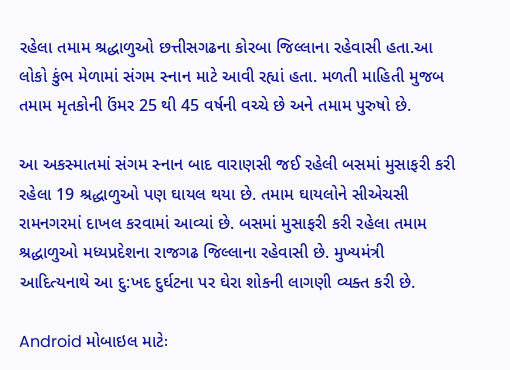રહેલા તમામ શ્રદ્ધાળુઓ છત્તીસગઢના કોરબા જિલ્લાના રહેવાસી હતા.આ લોકો કુંભ મેળામાં સંગમ સ્નાન માટે આવી રહ્યાં હતા. મળતી માહિતી મુજબ તમામ મૃતકોની ઉંમર 25 થી 45 વર્ષની વચ્ચે છે અને તમામ પુરુષો છે.

આ અકસ્માતમાં સંગમ સ્નાન બાદ વારાણસી જઈ રહેલી બસમાં મુસાફરી કરી રહેલા 19 શ્રદ્ધાળુઓ પણ ઘાયલ થયા છે. તમામ ઘાયલોને સીએચસી રામનગરમાં દાખલ કરવામાં આવ્યાં છે. બસમાં મુસાફરી કરી રહેલા તમામ શ્રદ્ધાળુઓ મધ્યપ્રદેશના રાજગઢ જિલ્લાના રહેવાસી છે. મુખ્યમંત્રી આદિત્યનાથે આ દુ:ખદ દુર્ઘટના પર ઘેરા શોકની લાગણી વ્યક્ત કરી છે.

Android મોબાઇલ માટેઃ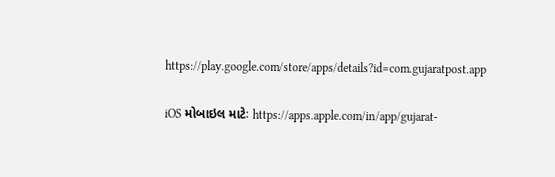https://play.google.com/store/apps/details?id=com.gujaratpost.app

iOS મોબાઇલ માટેઃ https://apps.apple.com/in/app/gujarat-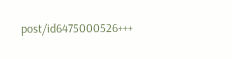post/id6475000526+++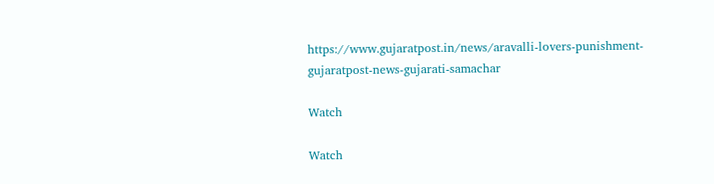https://www.gujaratpost.in/news/aravalli-lovers-punishment-gujaratpost-news-gujarati-samachar

Watch

Watch